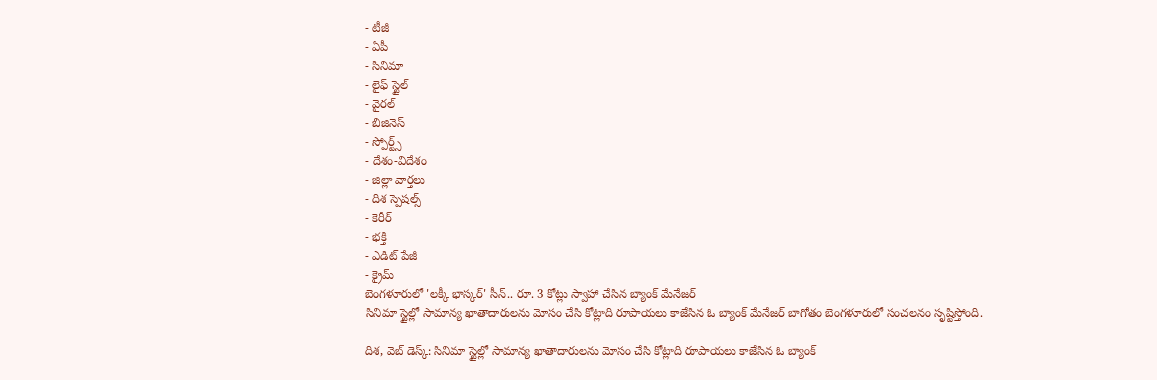- టీజీ
- ఏపీ
- సినిమా
- లైఫ్ స్టైల్
- వైరల్
- బిజినెస్
- స్పోర్ట్స్
- దేశం-విదేశం
- జిల్లా వార్తలు
- దిశ స్పెషల్స్
- కెరీర్
- భక్తి
- ఎడిట్ పేజీ
- క్రైమ్
బెంగళూరులో 'లక్కీ భాస్కర్' సీన్.. రూ. 3 కోట్లు స్వాహా చేసిన బ్యాంక్ మేనేజర్
సినిమా స్టైల్లో సామాన్య ఖాతాదారులను మోసం చేసి కోట్లాది రూపాయలు కాజేసిన ఓ బ్యాంక్ మేనేజర్ బాగోతం బెంగళూరులో సంచలనం సృష్టిస్తోంది.

దిశ, వెబ్ డెస్క్: సినిమా స్టైల్లో సామాన్య ఖాతాదారులను మోసం చేసి కోట్లాది రూపాయలు కాజేసిన ఓ బ్యాంక్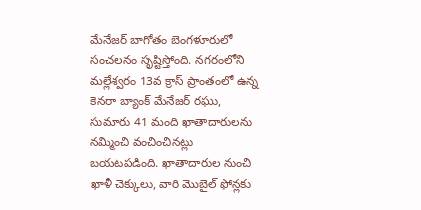మేనేజర్ బాగోతం బెంగళూరులో సంచలనం సృష్టిస్తోంది. నగరంలోని మల్లేశ్వరం 13వ క్రాస్ ప్రాంతంలో ఉన్న కెనరా బ్యాంక్ మేనేజర్ రఘు, సుమారు 41 మంది ఖాతాదారులను నమ్మించి వంచించినట్లు బయటపడింది. ఖాతాదారుల నుంచి ఖాళీ చెక్కులు, వారి మొబైల్ ఫోన్లకు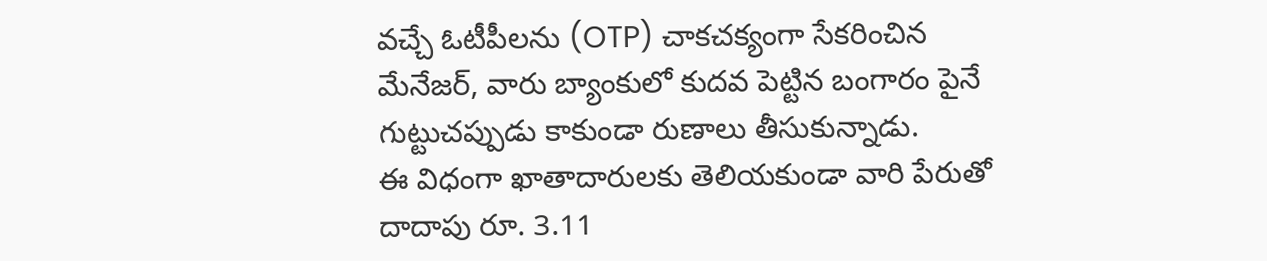వచ్చే ఓటీపీలను (OTP) చాకచక్యంగా సేకరించిన మేనేజర్, వారు బ్యాంకులో కుదవ పెట్టిన బంగారం పైనే గుట్టుచప్పుడు కాకుండా రుణాలు తీసుకున్నాడు.
ఈ విధంగా ఖాతాదారులకు తెలియకుండా వారి పేరుతో దాదాపు రూ. 3.11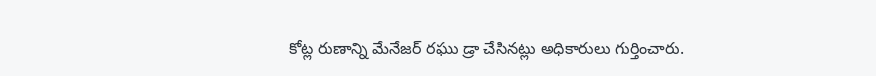కోట్ల రుణాన్ని మేనేజర్ రఘు డ్రా చేసినట్లు అధికారులు గుర్తించారు.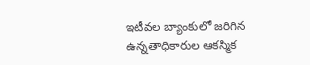ఇటీవల బ్యాంకులో జరిగిన ఉన్నతాధికారుల ఆకస్మిక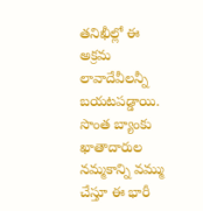తనిఖీల్లో ఈ అక్రమ లావాదేవీలన్నీ బయటపడ్డాయి. సొంత బ్యాంకు ఖాతాదారుల నమ్మకాన్ని వమ్ము చేస్తూ ఈ భారీ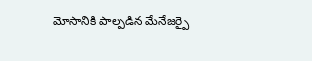మోసానికి పాల్పడిన మేనేజర్పై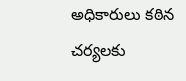అధికారులు కఠిన చర్యలకు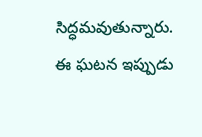సిద్ధమవుతున్నారు. ఈ ఘటన ఇప్పుడు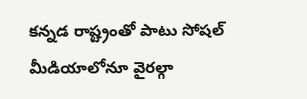కన్నడ రాష్ట్రంతో పాటు సోషల్ మీడియాలోనూ వైరల్గా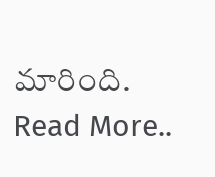మారింది.
Read More..